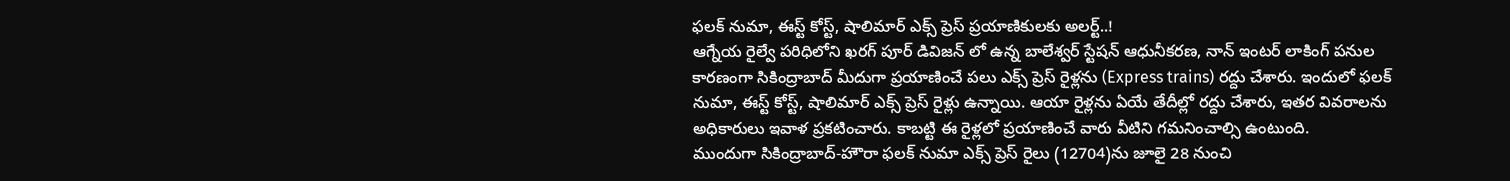ఫలక్ నుమా, ఈస్ట్ కోస్ట్, షాలిమార్ ఎక్స్ ప్రెస్ ప్రయాణికులకు అలర్ట్..!
ఆగ్నేయ రైల్వే పరిధిలోని ఖరగ్ పూర్ డివిజన్ లో ఉన్న బాలేశ్వర్ స్టేషన్ ఆధునీకరణ, నాన్ ఇంటర్ లాకింగ్ పనుల కారణంగా సికింద్రాబాద్ మీదుగా ప్రయాణించే పలు ఎక్స్ ప్రెస్ రైళ్లను (Express trains) రద్దు చేశారు. ఇందులో ఫలక్ నుమా, ఈస్ట్ కోస్ట్, షాలిమార్ ఎక్స్ ప్రెస్ రైళ్లు ఉన్నాయి. ఆయా రైళ్లను ఏయే తేదీల్లో రద్దు చేశారు, ఇతర వివరాలను అధికారులు ఇవాళ ప్రకటించారు. కాబట్టి ఈ రైళ్లలో ప్రయాణించే వారు వీటిని గమనించాల్సి ఉంటుంది.
ముందుగా సికింద్రాబాద్-హౌరా ఫలక్ నుమా ఎక్స్ ప్రెస్ రైలు (12704)ను జూలై 28 నుంచి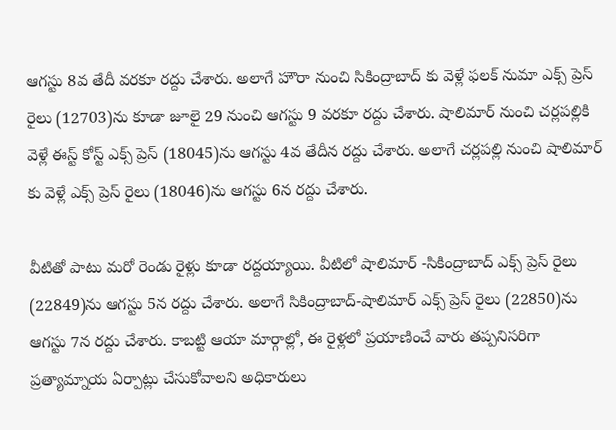ఆగస్టు 8వ తేదీ వరకూ రద్దు చేశారు. అలాగే హౌరా నుంచి సికింద్రాబాద్ కు వెళ్లే ఫలక్ నుమా ఎక్స్ ప్రెస్ రైలు (12703)ను కూడా జూలై 29 నుంచి ఆగస్టు 9 వరకూ రద్దు చేశారు. షాలిమార్ నుంచి చర్లపల్లికి వెళ్లే ఈస్ట్ కోస్ట్ ఎక్స్ ప్రెస్ (18045)ను ఆగస్టు 4వ తేదీన రద్దు చేశారు. అలాగే చర్లపల్లి నుంచి షాలిమార్ కు వెళ్లే ఎక్స్ ప్రెస్ రైలు (18046)ను ఆగస్టు 6న రద్దు చేశారు.

వీటితో పాటు మరో రెండు రైళ్లు కూడా రద్దయ్యాయి. వీటిలో షాలిమార్ -సికింద్రాబాద్ ఎక్స్ ప్రెస్ రైలు (22849)ను ఆగస్టు 5న రద్దు చేశారు. అలాగే సికింద్రాబాద్-షాలిమార్ ఎక్స్ ప్రెస్ రైలు (22850)ను ఆగస్టు 7న రద్దు చేశారు. కాబట్టి ఆయా మార్గాల్లో, ఈ రైళ్లలో ప్రయాణించే వారు తప్పనిసరిగా ప్రత్యామ్నాయ ఏర్పాట్లు చేసుకోవాలని అధికారులు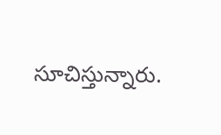సూచిస్తున్నారు.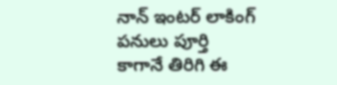నాన్ ఇంటర్ లాకింగ్ పనులు పూర్తి కాగానే తిరిగి ఈ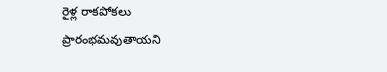రైళ్ల రాకపోకలు ప్రారంభమవుతాయని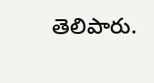తెలిపారు.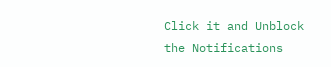Click it and Unblock the Notifications